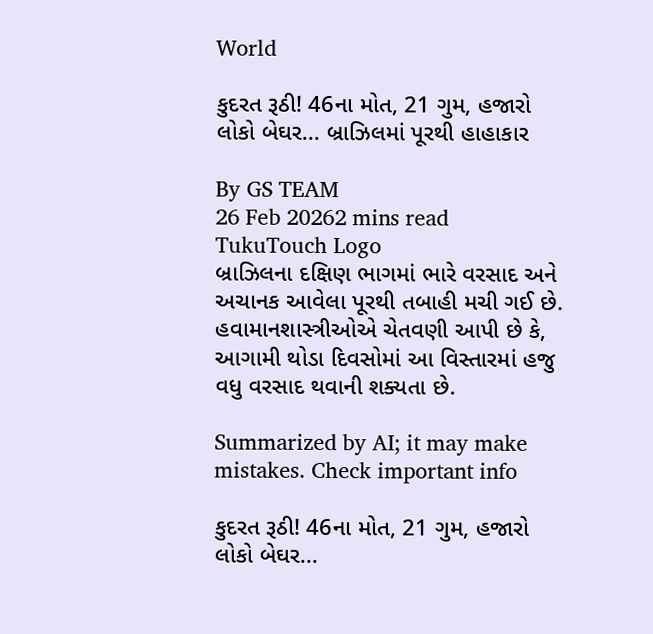World

કુદરત રૂઠી! 46ના મોત, 21 ગુમ, હજારો લોકો બેઘર... બ્રાઝિલમાં પૂરથી હાહાકાર

By GS TEAM
26 Feb 20262 mins read
TukuTouch Logo
બ્રાઝિલના દક્ષિણ ભાગમાં ભારે વરસાદ અને અચાનક આવેલા પૂરથી તબાહી મચી ગઈ છે. હવામાનશાસ્ત્રીઓએ ચેતવણી આપી છે કે, આગામી થોડા દિવસોમાં આ વિસ્તારમાં હજુ વધુ વરસાદ થવાની શક્યતા છે.

Summarized by AI; it may make mistakes. Check important info

કુદરત રૂઠી! 46ના મોત, 21 ગુમ, હજારો લોકો બેઘર...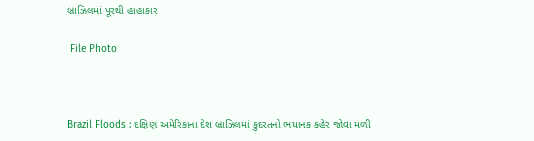બ્રાઝિલમાં પૂરથી હાહાકાર

 File Photo



Brazil Floods : દક્ષિણ અમેરિકાના દેશ બ્રાઝિલમાં કુદરતનો ભયાનક કહેર જોવા મળી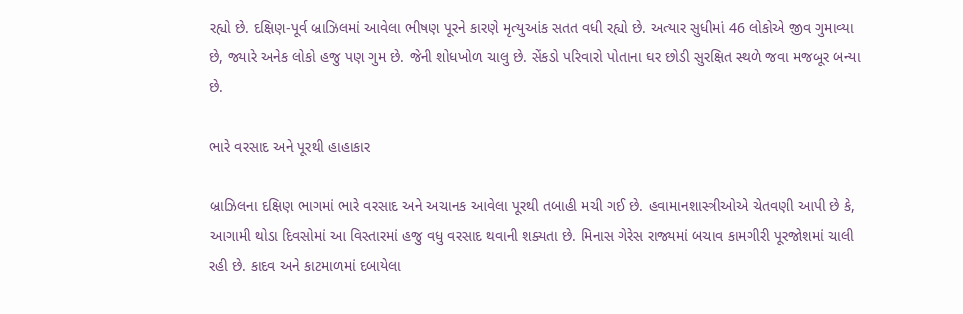રહ્યો છે. દક્ષિણ-પૂર્વ બ્રાઝિલમાં આવેલા ભીષણ પૂરને કારણે મૃત્યુઆંક સતત વધી રહ્યો છે. અત્યાર સુધીમાં 46 લોકોએ જીવ ગુમાવ્યા છે, જ્યારે અનેક લોકો હજુ પણ ગુમ છે. જેની શોધખોળ ચાલુ છે. સેંકડો પરિવારો પોતાના ઘર છોડી સુરક્ષિત સ્થળે જવા મજબૂર બન્યા છે.

ભારે વરસાદ અને પૂરથી હાહાકાર

બ્રાઝિલના દક્ષિણ ભાગમાં ભારે વરસાદ અને અચાનક આવેલા પૂરથી તબાહી મચી ગઈ છે. હવામાનશાસ્ત્રીઓએ ચેતવણી આપી છે કે, આગામી થોડા દિવસોમાં આ વિસ્તારમાં હજુ વધુ વરસાદ થવાની શક્યતા છે. મિનાસ ગેરેસ રાજ્યમાં બચાવ કામગીરી પૂરજોશમાં ચાલી રહી છે. કાદવ અને કાટમાળમાં દબાયેલા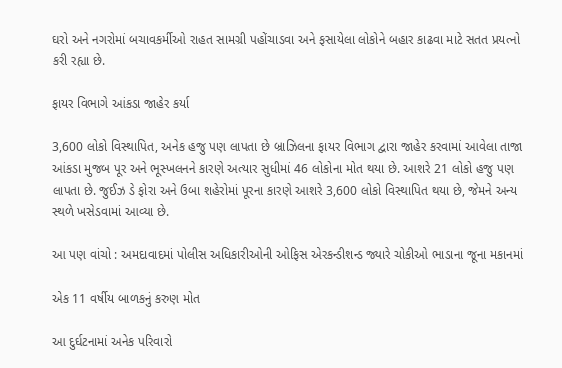ઘરો અને નગરોમાં બચાવકર્મીઓ રાહત સામગ્રી પહોંચાડવા અને ફસાયેલા લોકોને બહાર કાઢવા માટે સતત પ્રયત્નો કરી રહ્યા છે.

ફાયર વિભાગે આંકડા જાહેર કર્યા

3,600 લોકો વિસ્થાપિત, અનેક હજુ પણ લાપતા છે બ્રાઝિલના ફાયર વિભાગ દ્વારા જાહેર કરવામાં આવેલા તાજા આંકડા મુજબ પૂર અને ભૂસ્ખલનને કારણે અત્યાર સુધીમાં 46 લોકોના મોત થયા છે. આશરે 21 લોકો હજુ પણ લાપતા છે. જુઈઝ ડે ફોરા અને ઉબા શહેરોમાં પૂરના કારણે આશરે 3,600 લોકો વિસ્થાપિત થયા છે, જેમને અન્ય સ્થળે ખસેડવામાં આવ્યા છે.

આ પણ વાંચો : અમદાવાદમાં પોલીસ અધિકારીઓની ઓફિસ એરકન્ડીશન્ડ જ્યારે ચોકીઓ ભાડાના જૂના મકાનમાં

એક 11 વર્ષીય બાળકનું કરુણ મોત

આ દુર્ઘટનામાં અનેક પરિવારો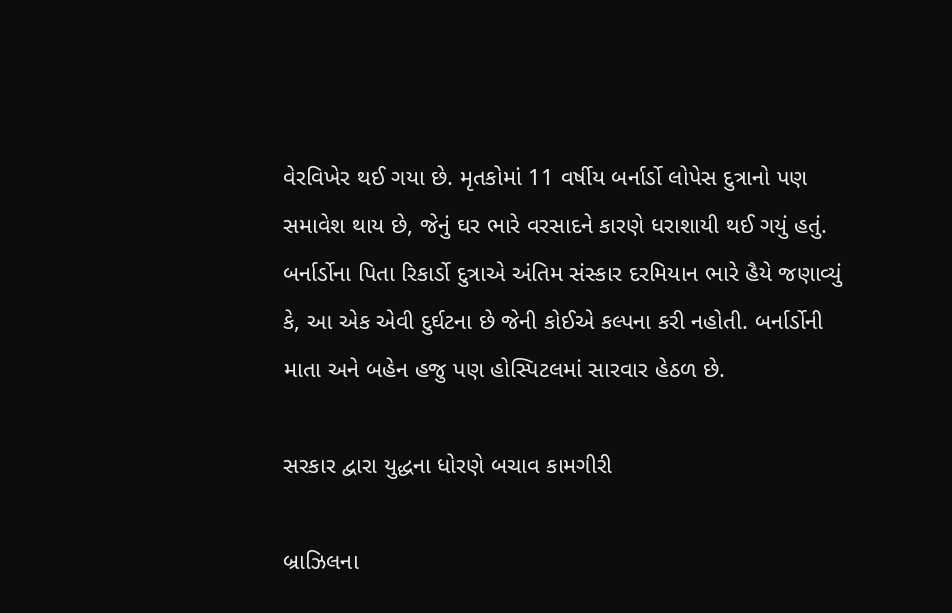વેરવિખેર થઈ ગયા છે. મૃતકોમાં 11 વર્ષીય બર્નાર્ડો લોપેસ દુત્રાનો પણ સમાવેશ થાય છે, જેનું ઘર ભારે વરસાદને કારણે ધરાશાયી થઈ ગયું હતું. બર્નાર્ડોના પિતા રિકાર્ડો દુત્રાએ અંતિમ સંસ્કાર દરમિયાન ભારે હૈયે જણાવ્યું કે, આ એક એવી દુર્ઘટના છે જેની કોઈએ કલ્પના કરી નહોતી. બર્નાર્ડોની માતા અને બહેન હજુ પણ હોસ્પિટલમાં સારવાર હેઠળ છે.

સરકાર દ્વારા યુદ્ધના ધોરણે બચાવ કામગીરી

બ્રાઝિલના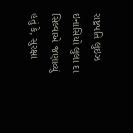રાષ્ટ્રપતિ લુઇઝ ઇનાસિયો લુલા દા સિલ્વાએ જણાવ્યું હતું કે, સુરક્ષા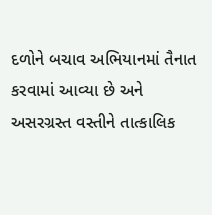દળોને બચાવ અભિયાનમાં તૈનાત કરવામાં આવ્યા છે અને અસરગ્રસ્ત વસ્તીને તાત્કાલિક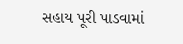સહાય પૂરી પાડવામાં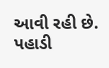આવી રહી છે. પહાડી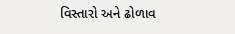વિસ્તારો અને ઢોળાવ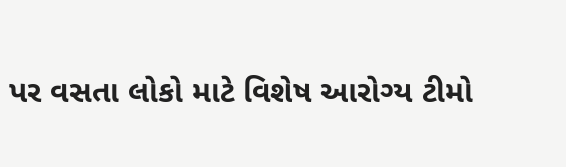પર વસતા લોકો માટે વિશેષ આરોગ્ય ટીમો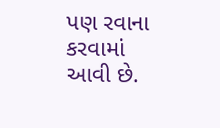પણ રવાના કરવામાં આવી છે.